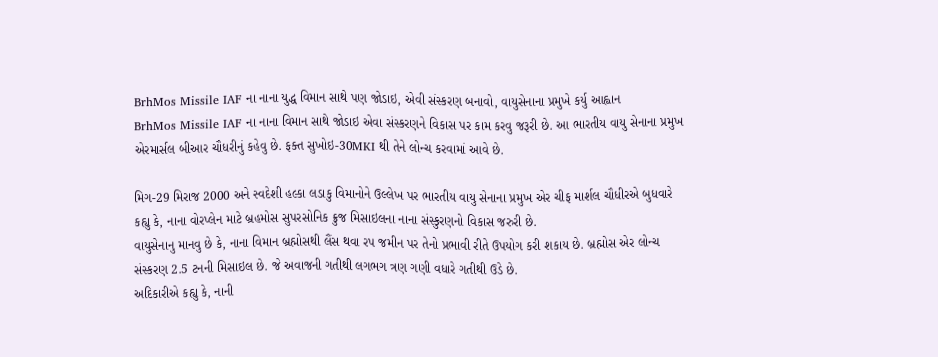BrhMos Missile IAF ના નાના યુદ્ધ વિમાન સાથે પણ જોડાઇ, એવી સંસ્કરણ બનાવો, વાયુસેનાના પ્રમુખે કર્યુ આહ્વાન
BrhMos Missile IAF ના નાના વિમાન સાથે જોડાઇ એવા સંસ્કરણને વિકાસ પર કામ કરવુ જરૂરી છે. આ ભારતીય વાયુ સેનાના પ્રમુખ એરમાર્સલ બીઆર ચૌધરીનું કહેવુ છે. ફક્ત સુખોઇ-30MKI થી તેને લોન્ચ કરવામાં આવે છે.

મિગ-29 મિરાજ 2000 અને સ્વદેશી હલ્કા લડાકુ વિમાનોને ઉલ્લેખ પર ભારતીય વાયુ સેનાના પ્રમુખ એર ચીફ માર્શલ ચૌધીરએ બુધવારે કહ્યુ કે, નાના વોરપ્લેન માટે બ્રહમોસ સુપરસોનિક ક્રુજ મિસાઇલના નાના સંસ્કુરણનો વિકાસ જરુરી છે.
વાયુસેનાનુ માનવુ છે કે, નાના વિમાન બ્રહ્મોસથી લૈંસ થવા રપ જમીન પર તેનો પ્રભાવી રીતે ઉપયોગ કરી શકાય છે. બ્રહ્મોસ એર લોન્ચ સંસ્કરણ 2.5 ટનની મિસાઇલ છે. જે અવાજની ગતીથી લગભગ ત્રણ ગણી વધારે ગતીથી ઉડે છે.
અદિકારીએ કહ્યુ કે, નાની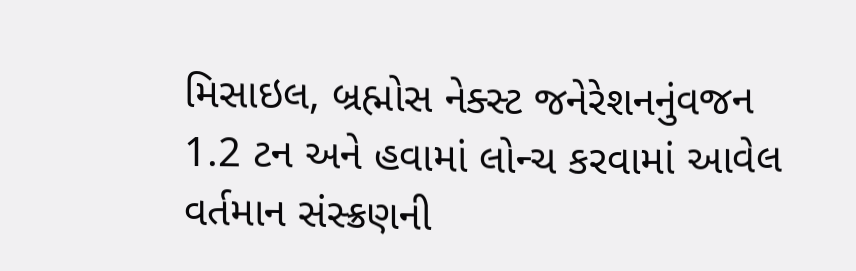મિસાઇલ, બ્રહ્મોસ નેક્સ્ટ જનેરેશનનુંવજન 1.2 ટન અને હવામાં લોન્ચ કરવામાં આવેલ વર્તમાન સંસ્ક્રણની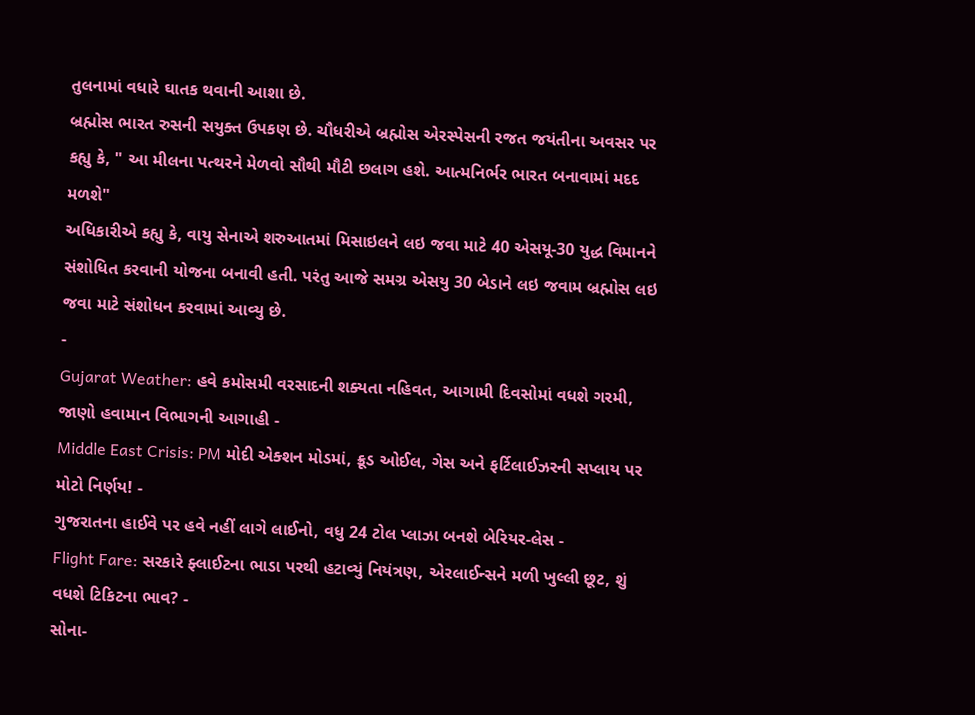તુલનામાં વધારે ઘાતક થવાની આશા છે.
બ્રહ્મોસ ભારત રુસની સયુક્ત ઉપકણ છે. ચૌધરીએ બ્રહ્મોસ એરસ્પેસની રજત જયંતીના અવસર પર કહ્યુ કે, " આ મીલના પત્થરને મેળવો સૌથી મૌટી છલાગ હશે. આત્મનિર્ભર ભારત બનાવામાં મદદ મળશે"
અધિકારીએ કહ્યુ કે, વાયુ સેનાએ શરુઆતમાં મિસાઇલને લઇ જવા માટે 40 એસયૂ-30 યુદ્ધ વિમાનને સંશોધિત કરવાની યોજના બનાવી હતી. પરંતુ આજે સમગ્ર એસયુ 30 બેડાને લઇ જવામ બ્રહ્મોસ લઇ જવા માટે સંશોધન કરવામાં આવ્યુ છે.
-
Gujarat Weather: હવે કમોસમી વરસાદની શક્યતા નહિવત, આગામી દિવસોમાં વધશે ગરમી, જાણો હવામાન વિભાગની આગાહી -
Middle East Crisis: PM મોદી એક્શન મોડમાં, ક્રૂડ ઓઈલ, ગેસ અને ફર્ટિલાઈઝરની સપ્લાય પર મોટો નિર્ણય! -
ગુજરાતના હાઈવે પર હવે નહીં લાગે લાઈનો, વધુ 24 ટોલ પ્લાઝા બનશે બેરિયર-લેસ -
Flight Fare: સરકારે ફ્લાઈટના ભાડા પરથી હટાવ્યું નિયંત્રણ, એરલાઈન્સને મળી ખુલ્લી છૂટ, શું વધશે ટિકિટના ભાવ? -
સોના-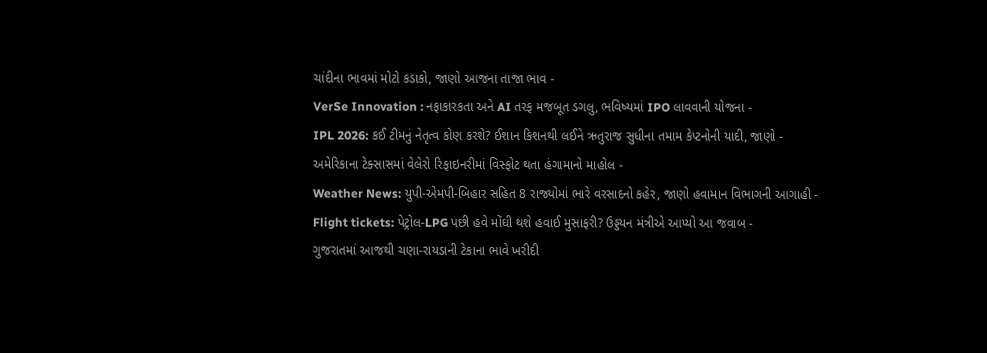ચાંદીના ભાવમાં મોટો કડાકો, જાણો આજના તાજા ભાવ -
VerSe Innovation : નફાકારકતા અને AI તરફ મજબૂત ડગલુ, ભવિષ્યમાં IPO લાવવાની યોજના -
IPL 2026: કઈ ટીમનું નેતૃત્વ કોણ કરશે? ઈશાન કિશનથી લઈને ઋતુરાજ સુધીના તમામ કેપ્ટનોની યાદી, જાણો -
અમેરિકાના ટેક્સાસમાં વેલેરો રિફાઇનરીમાં વિસ્ફોટ થતા હંગામાનો માહોલ -
Weather News: યુપી-એમપી-બિહાર સહિત 8 રાજ્યોમાં ભારે વરસાદનો કહેર, જાણો હવામાન વિભાગની આગાહી -
Flight tickets: પેટ્રોલ-LPG પછી હવે મોંઘી થશે હવાઈ મુસાફરી? ઉડ્ડયન મંત્રીએ આપ્યો આ જવાબ -
ગુજરાતમાં આજથી ચણા-રાયડાની ટેકાના ભાવે ખરીદી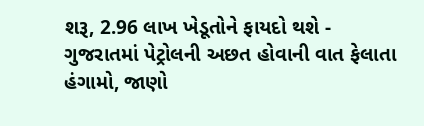શરૂ, 2.96 લાખ ખેડૂતોને ફાયદો થશે -
ગુજરાતમાં પેટ્રોલની અછત હોવાની વાત ફેલાતા હંગામો, જાણો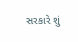સરકારે શું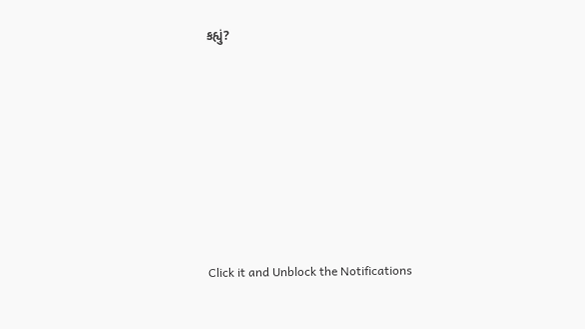કહ્યું?










Click it and Unblock the Notifications